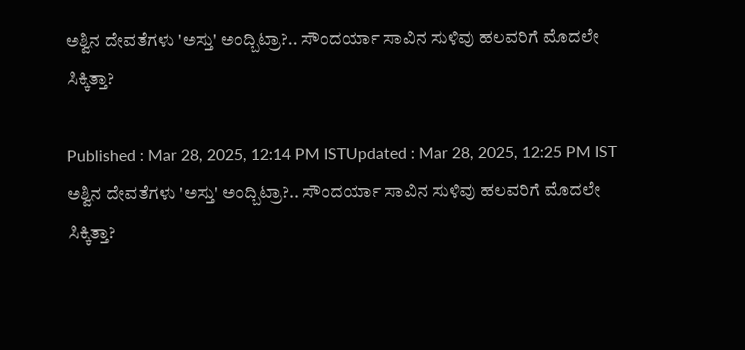ಅಶ್ವಿನ ದೇವತೆಗಳು 'ಅಸ್ತು' ಅಂದ್ಬಿಟ್ರಾ?.. ಸೌಂದರ್ಯಾ ಸಾವಿನ ಸುಳಿವು ಹಲವರಿಗೆ ಮೊದಲೇ ಸಿಕ್ಕಿತ್ತಾ?

Published : Mar 28, 2025, 12:14 PM ISTUpdated : Mar 28, 2025, 12:25 PM IST
ಅಶ್ವಿನ ದೇವತೆಗಳು 'ಅಸ್ತು' ಅಂದ್ಬಿಟ್ರಾ?.. ಸೌಂದರ್ಯಾ ಸಾವಿನ ಸುಳಿವು ಹಲವರಿಗೆ ಮೊದಲೇ ಸಿಕ್ಕಿತ್ತಾ?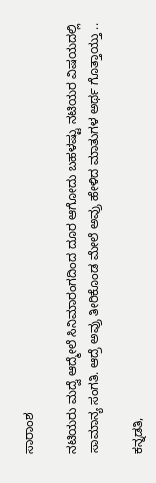ಸಾರಾಂಶ

ನಟಿಯರು ಮದ್ವೆ ಆದ್ಮೇಲೆ ಸಿನಿಮಾರಂಗದಿಂದ ದೂರ ಆಗೋದು ಬಹಳಷ್ಟು ನಟಿಯರ ವಿಷಯದಲ್ಲಿ ಸಾಮಾನ್ಯ ಸಂಗತಿ. ಆದ್ರೆ ಅವ್ರು ತೀರಿಕೊಂಡ ಮೇಲೆ ಅವ್ರು ಹೇಳಿದ ಮಾತುಗಳ ಅರ್ಥ ಗೊತ್ತಾಯ್ತು ..

ಕನ್ನಡತಿ,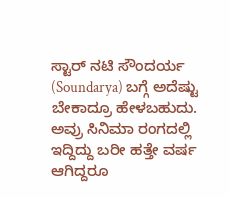ಸ್ಟಾರ್ ನಟಿ ಸೌಂದರ್ಯ (Soundarya) ಬಗ್ಗೆ ಅದೆಷ್ಟು ಬೇಕಾದ್ರೂ ಹೇಳಬಹುದು. ಅವ್ರು ಸಿನಿಮಾ ರಂಗದಲ್ಲಿ ಇದ್ದಿದ್ದು ಬರೀ ಹತ್ತೇ ವರ್ಷ ಆಗಿದ್ದರೂ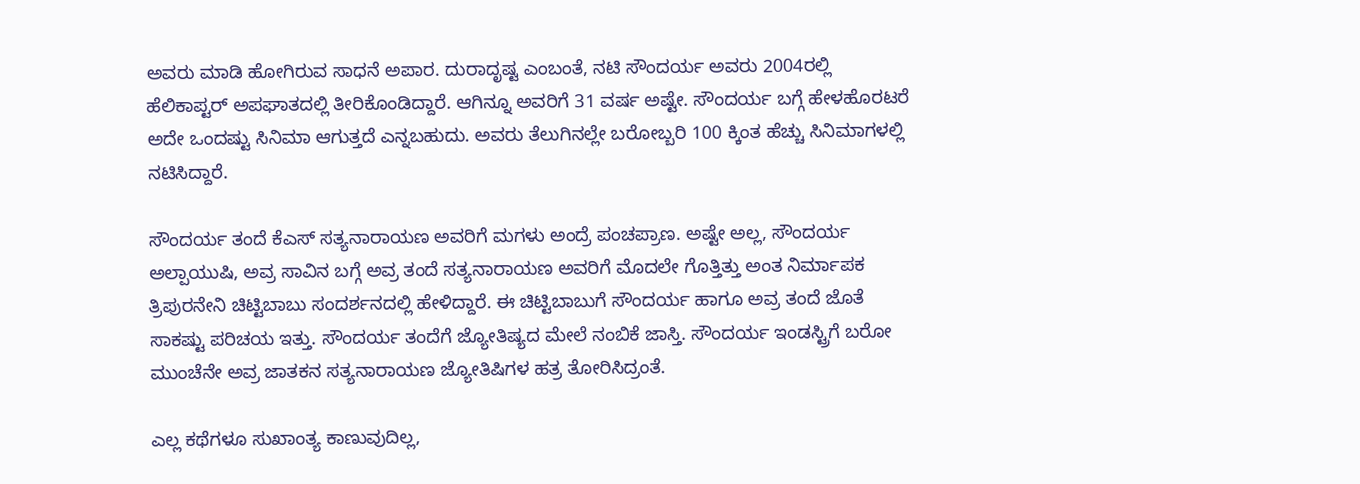ಅವರು ಮಾಡಿ ಹೋಗಿರುವ ಸಾಧನೆ ಅಪಾರ. ದುರಾದೃಷ್ಟ ಎಂಬಂತೆ, ನಟಿ ಸೌಂದರ್ಯ ಅವರು 2004ರಲ್ಲಿ ಹೆಲಿಕಾಪ್ಟರ್ ಅಪಘಾತದಲ್ಲಿ ತೀರಿಕೊಂಡಿದ್ದಾರೆ. ಆಗಿನ್ನೂ ಅವರಿಗೆ 31 ವರ್ಷ ಅಷ್ಟೇ. ಸೌಂದರ್ಯ ಬಗ್ಗೆ ಹೇಳಹೊರಟರೆ ಅದೇ ಒಂದಷ್ಟು ಸಿನಿಮಾ ಆಗುತ್ತದೆ ಎನ್ನಬಹುದು. ಅವರು ತೆಲುಗಿನಲ್ಲೇ ಬರೋಬ್ಬರಿ 100 ಕ್ಕಿಂತ ಹೆಚ್ಚು ಸಿನಿಮಾಗಳಲ್ಲಿ ನಟಿಸಿದ್ದಾರೆ.

ಸೌಂದರ್ಯ ತಂದೆ ಕೆಎಸ್ ಸತ್ಯನಾರಾಯಣ ಅವರಿಗೆ ಮಗಳು ಅಂದ್ರೆ ಪಂಚಪ್ರಾಣ. ಅಷ್ಟೇ ಅಲ್ಲ, ಸೌಂದರ್ಯ ಅಲ್ಪಾಯುಷಿ, ಅವ್ರ ಸಾವಿನ ಬಗ್ಗೆ ಅವ್ರ ತಂದೆ ಸತ್ಯನಾರಾಯಣ ಅವರಿಗೆ ಮೊದಲೇ ಗೊತ್ತಿತ್ತು ಅಂತ ನಿರ್ಮಾಪಕ ತ್ರಿಪುರನೇನಿ ಚಿಟ್ಟಿಬಾಬು ಸಂದರ್ಶನದಲ್ಲಿ ಹೇಳಿದ್ದಾರೆ. ಈ ಚಿಟ್ಟಿಬಾಬುಗೆ ಸೌಂದರ್ಯ ಹಾಗೂ ಅವ್ರ ತಂದೆ ಜೊತೆ ಸಾಕಷ್ಟು ಪರಿಚಯ ಇತ್ತು. ಸೌಂದರ್ಯ ತಂದೆಗೆ ಜ್ಯೋತಿಷ್ಯದ ಮೇಲೆ ನಂಬಿಕೆ ಜಾಸ್ತಿ. ಸೌಂದರ್ಯ ಇಂಡಸ್ಟ್ರಿಗೆ ಬರೋ ಮುಂಚೆನೇ ಅವ್ರ ಜಾತಕನ ಸತ್ಯನಾರಾಯಣ ಜ್ಯೋತಿಷಿಗಳ ಹತ್ರ ತೋರಿಸಿದ್ರಂತೆ.

ಎಲ್ಲ ಕಥೆಗಳೂ ಸುಖಾಂತ್ಯ ಕಾಣುವುದಿಲ್ಲ,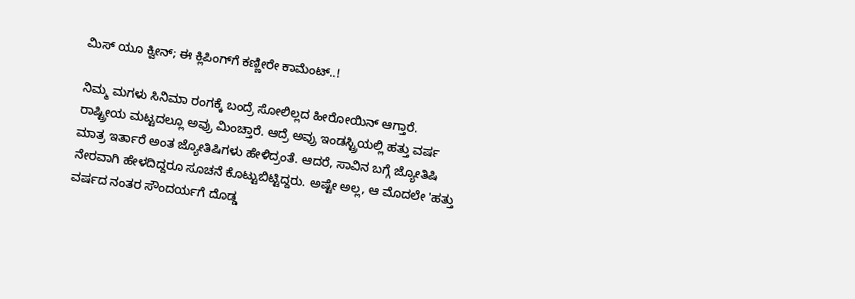ಮಿಸ್ ಯೂ ಕ್ವೀನ್; ಈ ಕ್ಲಿಪಿಂಗ್‌ಗೆ ಕಣ್ಣೀರೇ ಕಾಮೆಂಟ್..!

ನಿಮ್ಮ ಮಗಳು ಸಿನಿಮಾ ರಂಗಕ್ಕೆ ಬಂದ್ರೆ ಸೋಲಿಲ್ಲದ ಹೀರೋಯಿನ್ ಆಗ್ತಾರೆ. ರಾಷ್ಟ್ರೀಯ ಮಟ್ಟದಲ್ಲೂ ಅವ್ರು ಮಿಂಚ್ತಾರೆ. ಆದ್ರೆ ಅವ್ರು ಇಂಡಸ್ಟ್ರಿಯಲ್ಲಿ ಹತ್ತು ವರ್ಷ ಮಾತ್ರ ಇರ್ತಾರೆ ಅಂತ ಜ್ಯೋತಿಷಿಗಳು ಹೇಳಿದ್ರಂತೆ. ಆದರೆ, ಸಾವಿನ ಬಗ್ಗೆ ಜ್ಯೋತಿಷಿ ನೇರವಾಗಿ ಹೇಳದಿದ್ದರೂ ಸೂಚನೆ ಕೊಟ್ಟುಬಿಟ್ಟಿದ್ದರು. ಅಷ್ಟೇ ಅಲ್ಲ, ಆ ಮೊದಲೇ 'ಹತ್ತು ವರ್ಷದ ನಂತರ ಸೌಂದರ್ಯಗೆ ದೊಡ್ಡ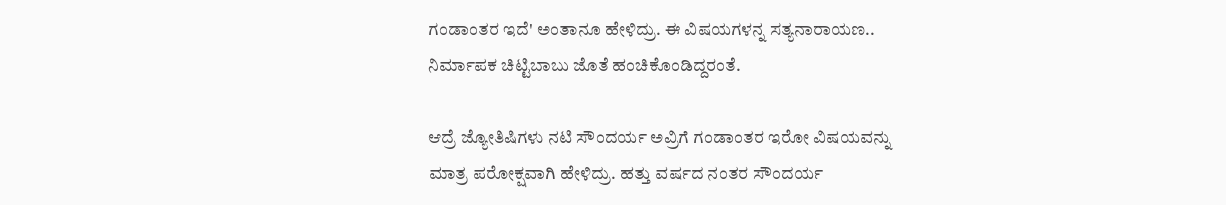ಗಂಡಾಂತರ ಇದೆ' ಅಂತಾನೂ ಹೇಳಿದ್ರು. ಈ ವಿಷಯಗಳನ್ನ ಸತ್ಯನಾರಾಯಣ.. ನಿರ್ಮಾಪಕ ಚಿಟ್ಟಿಬಾಬು ಜೊತೆ ಹಂಚಿಕೊಂಡಿದ್ದರಂತೆ.

ಆದ್ರೆ ಜ್ಯೋತಿಷಿಗಳು ನಟಿ ಸೌಂದರ್ಯ ಅವ್ರಿಗೆ ಗಂಡಾಂತರ ಇರೋ ವಿಷಯವನ್ನು ಮಾತ್ರ ಪರೋಕ್ಷವಾಗಿ ಹೇಳಿದ್ರು. ಹತ್ತು ವರ್ಷದ ನಂತರ ಸೌಂದರ್ಯ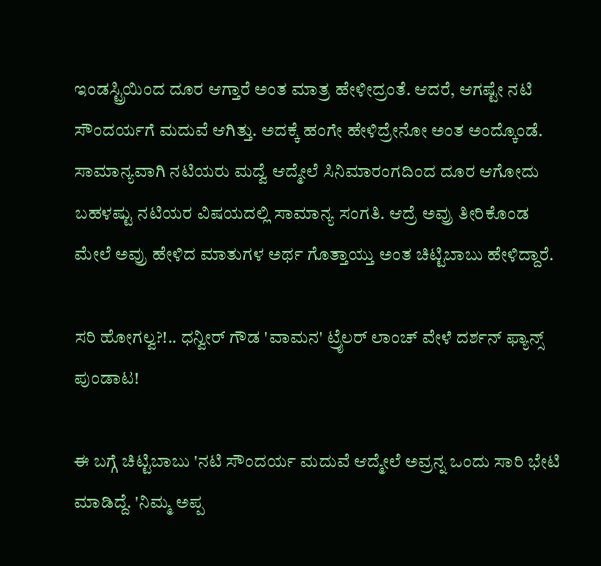ಇಂಡಸ್ಟ್ರಿಯಿಂದ ದೂರ ಆಗ್ತಾರೆ ಅಂತ ಮಾತ್ರ ಹೇಳೀದ್ರಂತೆ. ಆದರೆ, ಆಗಷ್ಟೇ ನಟಿ ಸೌಂದರ್ಯಗೆ ಮದುವೆ ಆಗಿತ್ತು. ಅದಕ್ಕೆ ಹಂಗೇ ಹೇಳಿದ್ರೇನೋ ಅಂತ ಅಂದ್ಕೊಂಡೆ. ಸಾಮಾನ್ಯವಾಗಿ ನಟಿಯರು ಮದ್ವೆ ಆದ್ಮೇಲೆ ಸಿನಿಮಾರಂಗದಿಂದ ದೂರ ಆಗೋದು ಬಹಳಷ್ಟು ನಟಿಯರ ವಿಷಯದಲ್ಲಿ ಸಾಮಾನ್ಯ ಸಂಗತಿ. ಆದ್ರೆ ಅವ್ರು ತೀರಿಕೊಂಡ ಮೇಲೆ ಅವ್ರು ಹೇಳಿದ ಮಾತುಗಳ ಅರ್ಥ ಗೊತ್ತಾಯ್ತು ಅಂತ ಚಿಟ್ಟಿಬಾಬು ಹೇಳಿದ್ದಾರೆ.

ಸರಿ ಹೋಗಲ್ವ?!.. ಧನ್ವೀರ್ ಗೌಡ 'ವಾಮನ' ಟ್ರೈಲರ್ ಲಾಂಚ್ ವೇಳೆ ದರ್ಶನ್ ಫ್ಯಾನ್ಸ್ ಪುಂಡಾಟ!

ಈ ಬಗ್ಗೆ ಚಿಟ್ಟಿಬಾಬು 'ನಟಿ ಸೌಂದರ್ಯ ಮದುವೆ ಆದ್ಮೇಲೆ ಅವ್ರನ್ನ ಒಂದು ಸಾರಿ ಭೇಟಿ ಮಾಡಿದ್ದೆ. 'ನಿಮ್ಮ ಅಪ್ಪ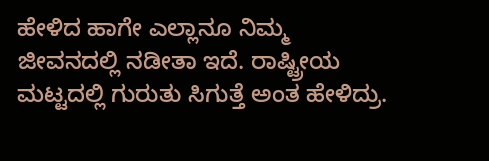ಹೇಳಿದ ಹಾಗೇ ಎಲ್ಲಾನೂ ನಿಮ್ಮ ಜೀವನದಲ್ಲಿ ನಡೀತಾ ಇದೆ. ರಾಷ್ಟ್ರೀಯ ಮಟ್ಟದಲ್ಲಿ ಗುರುತು ಸಿಗುತ್ತೆ ಅಂತ ಹೇಳಿದ್ರು.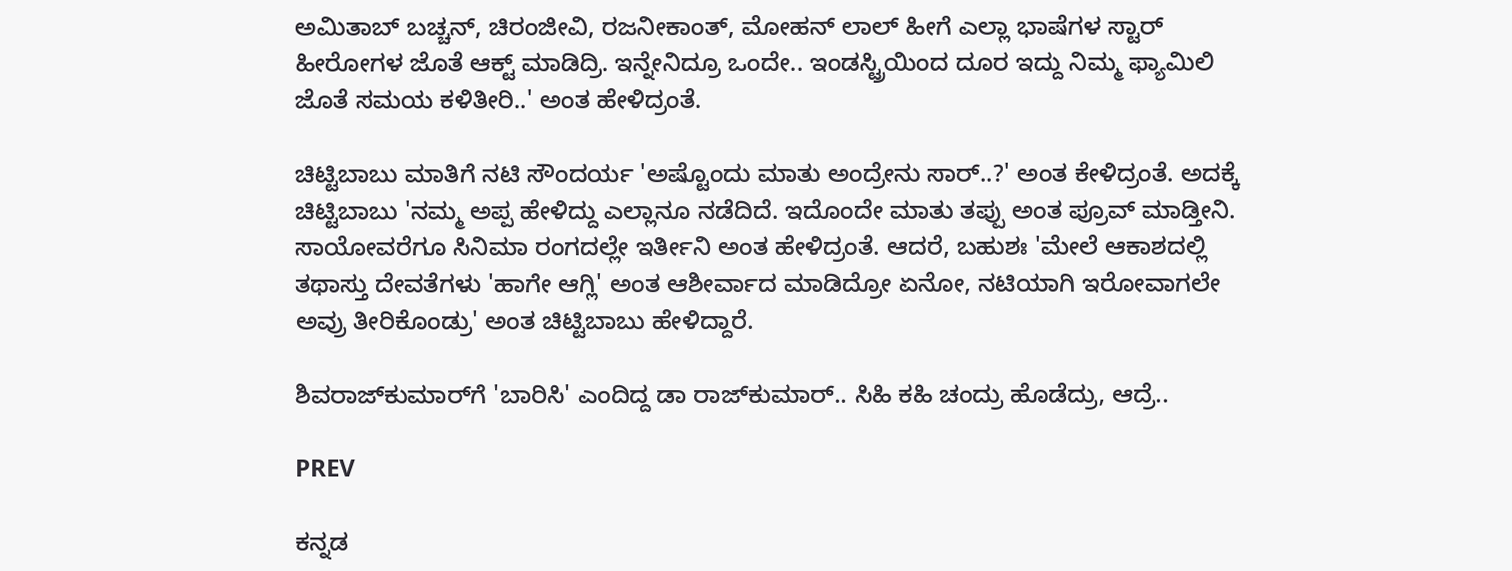ಅಮಿತಾಬ್ ಬಚ್ಚನ್, ಚಿರಂಜೀವಿ, ರಜನೀಕಾಂತ್, ಮೋಹನ್ ಲಾಲ್ ಹೀಗೆ ಎಲ್ಲಾ ಭಾಷೆಗಳ ಸ್ಟಾರ್ ಹೀರೋಗಳ ಜೊತೆ ಆಕ್ಟ್ ಮಾಡಿದ್ರಿ. ಇನ್ನೇನಿದ್ರೂ ಒಂದೇ.. ಇಂಡಸ್ಟ್ರಿಯಿಂದ ದೂರ ಇದ್ದು ನಿಮ್ಮ ಫ್ಯಾಮಿಲಿ ಜೊತೆ ಸಮಯ ಕಳಿತೀರಿ..' ಅಂತ ಹೇಳಿದ್ರಂತೆ.

ಚಿಟ್ಟಿಬಾಬು ಮಾತಿಗೆ ನಟಿ ಸೌಂದರ್ಯ 'ಅಷ್ಟೊಂದು ಮಾತು ಅಂದ್ರೇನು ಸಾರ್..?' ಅಂತ ಕೇಳಿದ್ರಂತೆ. ಅದಕ್ಕೆ ಚಿಟ್ಟಿಬಾಬು 'ನಮ್ಮ ಅಪ್ಪ ಹೇಳಿದ್ದು ಎಲ್ಲಾನೂ ನಡೆದಿದೆ. ಇದೊಂದೇ ಮಾತು ತಪ್ಪು ಅಂತ ಪ್ರೂವ್ ಮಾಡ್ತೀನಿ. ಸಾಯೋವರೆಗೂ ಸಿನಿಮಾ ರಂಗದಲ್ಲೇ ಇರ್ತೀನಿ ಅಂತ ಹೇಳಿದ್ರಂತೆ. ಆದರೆ, ಬಹುಶಃ 'ಮೇಲೆ ಆಕಾಶದಲ್ಲಿ ತಥಾಸ್ತು ದೇವತೆಗಳು 'ಹಾಗೇ ಆಗ್ಲಿ' ಅಂತ ಆಶೀರ್ವಾದ ಮಾಡಿದ್ರೋ ಏನೋ, ನಟಿಯಾಗಿ ಇರೋವಾಗಲೇ ಅವ್ರು ತೀರಿಕೊಂಡ್ರು' ಅಂತ ಚಿಟ್ಟಿಬಾಬು ಹೇಳಿದ್ದಾರೆ.

ಶಿವರಾಜ್‌ಕುಮಾರ್‌ಗೆ 'ಬಾರಿಸಿ' ಎಂದಿದ್ದ ಡಾ ರಾಜ್‌ಕುಮಾರ್.. ಸಿಹಿ ಕಹಿ ಚಂದ್ರು ಹೊಡೆದ್ರು, ಆದ್ರೆ..

PREV

ಕನ್ನಡ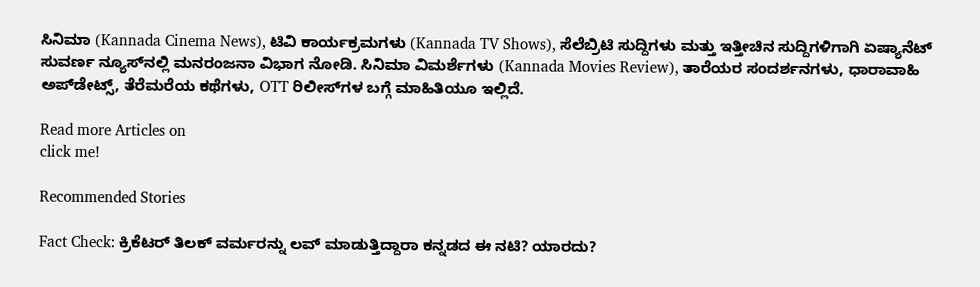ಸಿನಿಮಾ (Kannada Cinema News), ಟಿವಿ ಕಾರ್ಯಕ್ರಮಗಳು (Kannada TV Shows), ಸೆಲೆಬ್ರಿಟಿ ಸುದ್ದಿಗಳು ಮತ್ತು ಇತ್ತೀಚಿನ ಸುದ್ದಿಗಳಿಗಾಗಿ ಏಷ್ಯಾನೆಟ್ ಸುವರ್ಣ ನ್ಯೂಸ್‌ನಲ್ಲಿ ಮನರಂಜನಾ ವಿಭಾಗ ನೋಡಿ. ಸಿನಿಮಾ ವಿಮರ್ಶೆಗಳು (Kannada Movies Review), ತಾರೆಯರ ಸಂದರ್ಶನಗಳು, ಧಾರಾವಾಹಿ ಅಪ್‌ಡೇಟ್ಸ್‌, ತೆರೆಮರೆಯ ಕಥೆಗಳು, OTT ರಿಲೀಸ್‌ಗಳ ಬಗ್ಗೆ ಮಾಹಿತಿಯೂ ಇಲ್ಲಿದೆ.

Read more Articles on
click me!

Recommended Stories

Fact Check: ಕ್ರಿಕೆಟರ್‌ ತಿಲಕ್‌ ವರ್ಮರನ್ನು ಲವ್‌ ಮಾಡುತ್ತಿದ್ದಾರಾ ಕನ್ನಡದ ಈ ನಟಿ? ಯಾರದು?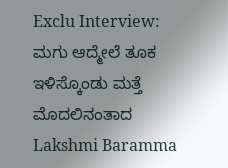Exclu Interview: ಮಗು ಆದ್ಮೇಲೆ ತೂಕ ಇಳಿಸ್ಕೊಂಡು ಮತ್ತೆ ಮೊದಲಿನಂತಾದ Lakshmi Baramma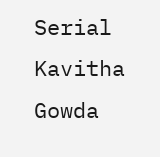Serial Kavitha Gowda